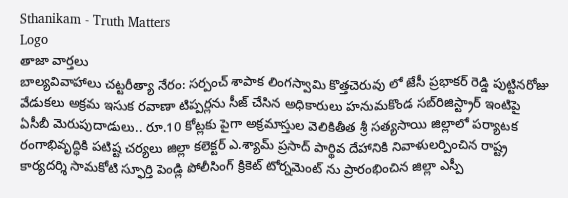Sthanikam - Truth Matters
Logo
తాజా వార్తలు
బాల్యవివాహాలు చట్టరీత్యా నేరం: సర్పంచ్ శాపాక లింగస్వామి కొత్తచెరువు లో జేసీ ప్రభాకర్ రెడ్డి పుట్టినరోజు వేడుకలు అక్రమ ఇసుక రవాణా టిప్పర్లను సీజ్ చేసిన అధికారులు హనుమకొండ సబ్‌రిజిస్ట్రార్ ఇంటిపై ఏసీబీ మెరుపుదాడులు.. రూ.10 కోట్లకు పైగా అక్రమాస్తుల వెలికితీత శ్రీ సత్యసాయి జిల్లాలో పర్యాటక రంగాభివృద్ధికి పటిష్ట చర్యలు జిల్లా కలెక్టర్ ఎ.శ్యామ్ ప్రసాద్ పార్థివ దేహానికి నివాళులర్పించిన రాష్ట్ర కార్యదర్శి సామకోటి స్ఫూర్తి పెండ్లి పోలీసింగ్ క్రికెట్ టోర్నమెంట్ ను ప్రారంభించిన జిల్లా ఎస్పీ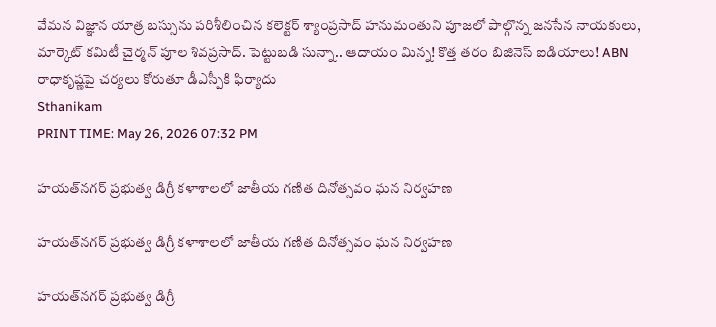వేమన విజ్ఞాన యాత్ర బస్సును పరిశీలించిన కలెక్టర్ శ్యాంప్రసాద్ హనుమంతుని పూజలో పాల్గొన్న జనసేన నాయకులు, మార్కెట్ కమిటీ చైర్మన్ పూల శివప్రసాద్. పెట్టుబడి సున్నా.. ఆదాయం మిన్న! కొత్త తరం బిజినెస్ ఐడియాలు! ABN రాధాకృష్ణపై చర్యలు కోరుతూ డీఎస్పీకి ఫిర్యాదు
Sthanikam
PRINT TIME: May 26, 2026 07:32 PM

హయత్‌నగర్ ప్రభుత్వ డిగ్రీ కళాశాలలో జాతీయ గణిత దినోత్సవం ఘన నిర్వహణ

హయత్‌నగర్ ప్రభుత్వ డిగ్రీ కళాశాలలో జాతీయ గణిత దినోత్సవం ఘన నిర్వహణ

హయత్‌నగర్ ప్రభుత్వ డిగ్రీ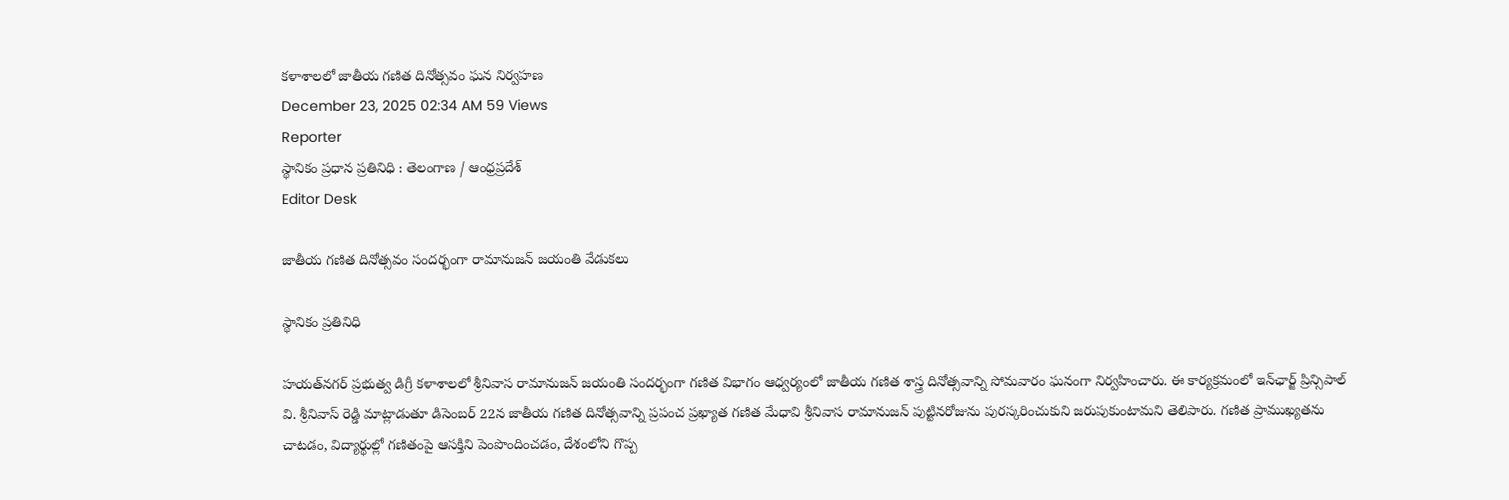కళాశాలలో జాతీయ గణిత దినోత్సవం ఘన నిర్వహణ
December 23, 2025 02:34 AM 59 Views
Reporter
స్థానికం ప్రధాన ప్రతినిధి : తెలంగాణ / ఆంధ్రప్రదేశ్
Editor Desk

జాతీయ గణిత దినోత్సవం సందర్భంగా రామానుజన్ జయంతి వేడుకలు

స్థానికం ప్రతినిధి

హయత్‌నగర్ ప్రభుత్వ డిగ్రీ కళాశాలలో శ్రీనివాస రామానుజన్ జయంతి సందర్భంగా గణిత విభాగం ఆధ్వర్యంలో జాతీయ గణిత శాస్త్ర దినోత్సవాన్ని సోమవారం ఘనంగా నిర్వహించారు. ఈ కార్యక్రమంలో ఇన్‌ఛార్జ్ ప్రిన్సిపాల్ వి. శ్రీనివాస్ రెడ్డి మాట్లాడుతూ డిసెంబర్ 22న జాతీయ గణిత దినోత్సవాన్ని ప్రపంచ ప్రఖ్యాత గణిత మేధావి శ్రీనివాస రామానుజన్ పుట్టినరోజును పురస్కరించుకుని జరుపుకుంటామని తెలిపారు. గణిత ప్రాముఖ్యతను చాటడం, విద్యార్థుల్లో గణితంపై ఆసక్తిని పెంపొందించడం, దేశంలోని గొప్ప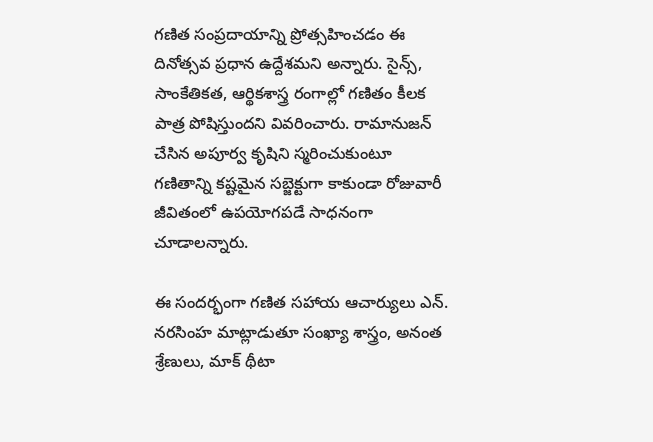గణిత సంప్రదాయాన్ని ప్రోత్సహించడం ఈ దినోత్సవ ప్రధాన ఉద్దేశమని అన్నారు. సైన్స్, సాంకేతికత, ఆర్థికశాస్త్ర రంగాల్లో గణితం కీలక పాత్ర పోషిస్తుందని వివరించారు. రామానుజన్ చేసిన అపూర్వ కృషిని స్మరించుకుంటూ గణితాన్ని కష్టమైన సబ్జెక్టుగా కాకుండా రోజువారీ జీవితంలో ఉపయోగపడే సాధనంగా చూడాలన్నారు.

ఈ సందర్భంగా గణిత సహాయ ఆచార్యులు ఎన్. నరసింహ మాట్లాడుతూ సంఖ్యా శాస్త్రం, అనంత శ్రేణులు, మాక్ థీటా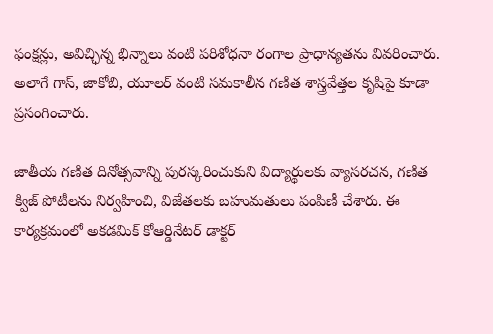ఫంక్షన్లు, అవిచ్ఛిన్న భిన్నాలు వంటి పరిశోధనా రంగాల ప్రాధాన్యతను వివరించారు. అలాగే గాస్, జాకోబి, యూలర్ వంటి సమకాలీన గణిత శాస్త్రవేత్తల కృషిపై కూడా ప్రసంగించారు.

జాతీయ గణిత దినోత్సవాన్ని పురస్కరించుకుని విద్యార్థులకు వ్యాసరచన, గణిత క్విజ్ పోటీలను నిర్వహించి, విజేతలకు బహుమతులు పంపిణీ చేశారు. ఈ కార్యక్రమంలో అకడమిక్ కోఆర్డినేటర్ డాక్టర్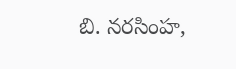బి. నరసింహ,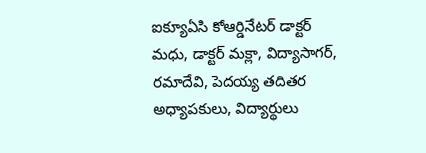ఐక్యూఏసి కోఆర్డినేటర్ డాక్టర్ మధు, డాక్టర్ మక్లా, విద్యాసాగర్, రమాదేవి, పెదయ్య తదితర అధ్యాపకులు, విద్యార్థులు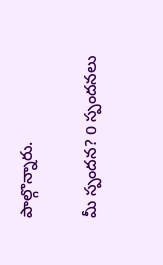పాల్గొన్నారు.

మీ స్పందన? 0 స్పందనలు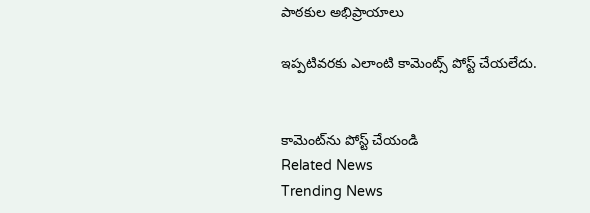పాఠకుల అభిప్రాయాలు

ఇప్పటివరకు ఎలాంటి కామెంట్స్ పోస్ట్ చేయలేదు.


కామెంట్‌ను పోస్ట్ చేయండి
Related News
Trending News